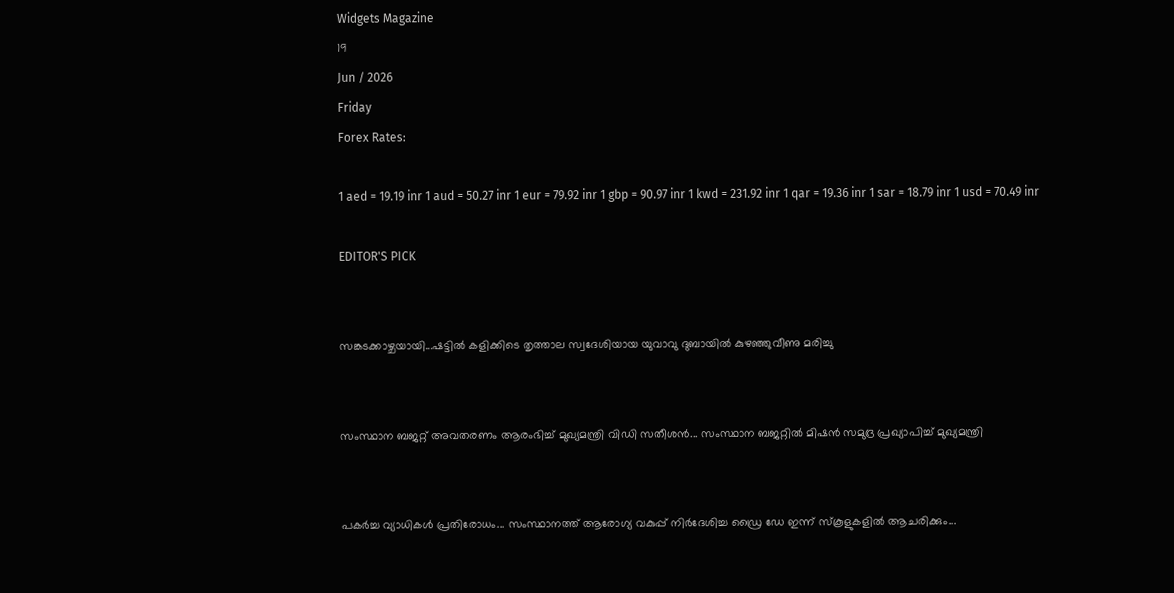Widgets Magazine
19
Jun / 2026
Friday
Forex Rates:

1 aed = 19.19 inr 1 aud = 50.27 inr 1 eur = 79.92 inr 1 gbp = 90.97 inr 1 kwd = 231.92 inr 1 qar = 19.36 inr 1 sar = 18.79 inr 1 usd = 70.49 inr

EDITOR'S PICK


സങ്കടക്കാഴ്ചയായി...ഷട്ടിൽ കളിക്കിടെ തൃത്താല സ്വദേശിയായ യുവാവു ദുബായിൽ കുഴഞ്ഞുവീണു മരിച്ചു


സംസ്ഥാന ബജറ്റ് അവതരണം ആരംഭിച്ച് മുഖ്യമന്ത്രി വിഡി സതീശൻ... സംസ്ഥാന ബജറ്റിൽ മിഷൻ സമുദ്ര പ്രഖ്യാപിച്ച് മുഖ്യമന്ത്രി


പകർച്ച വ്യാധികൾ പ്രതിരോധം... സംസ്ഥാനത്ത് ആരോഗ്യ വകുപ്പ് നിർദേശിച്ച ഡ്രൈ ഡേ ഇന്ന് സ്‌കൂളുകളിൽ ആചരിക്കും...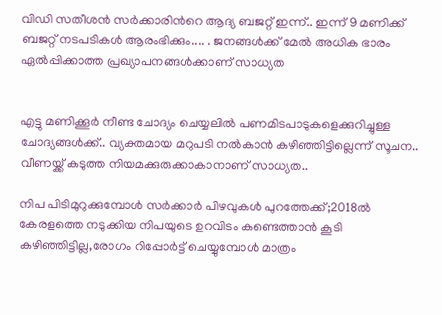വിഡി സതീശൻ സർക്കാരിന്‍റെ ആദ്യ ബജറ്റ് ഇന്ന്.. ഇന്ന് 9 മണിക്ക് ബജറ്റ് നടപടികള്‍ ആരംഭിക്കും.... . ജനങ്ങൾക്ക് മേൽ അധിക ഭാരം ഏൽപ്പിക്കാത്ത പ്രഖ്യാപനങ്ങൾക്കാണ് സാധ്യത


എട്ടു മണിക്കൂര്‍ നീണ്ട ചോദ്യം ചെയ്യലില്‍ പണമിടപാടുകളെക്കുറിച്ചുള്ള ചോദ്യങ്ങള്‍ക്ക്.. വ്യക്തമായ മറുപടി നല്‍കാന്‍ കഴിഞ്ഞിട്ടില്ലെന്ന് സൂചന.. വീണയ്ക്ക് കടുത്ത നിയമക്കുരുക്കാകാനാണ് സാധ്യത..

നിപ പിടിമുറുക്കുമ്പോള്‍ സര്‍ക്കാര്‍ പിഴവുകള്‍ പുറത്തേക്ക്;2018ല്‍ കേരളത്തെ നടുക്കിയ നിപയുടെ ഉറവിടം കണ്ടെത്താന്‍ കൂടി കഴിഞ്ഞിട്ടില്ല,രോഗം റിപ്പോര്‍ട്ട് ചെയ്യുമ്പോള്‍ മാത്രം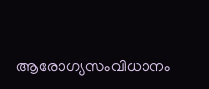ആരോഗ്യസംവിധാനം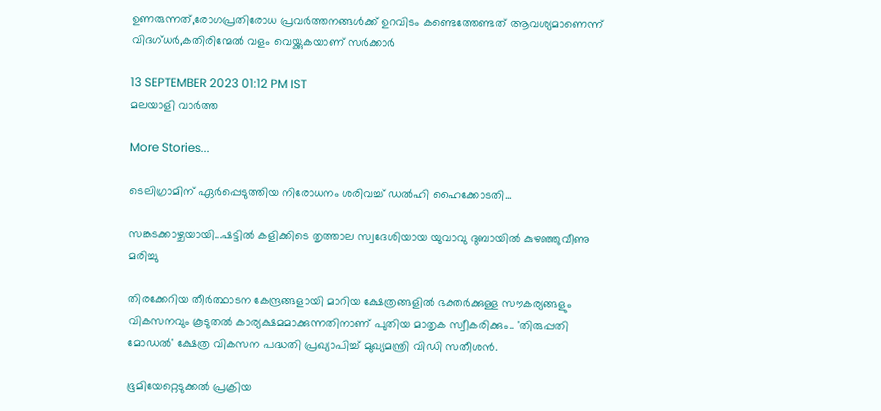ഉണരുന്നത്,രോഗപ്രതിരോധ പ്രവര്‍ത്തനങ്ങള്‍ക്ക് ഉറവിടം കണ്ടെത്തേണ്ടത് ആവശ്യമാണെന്ന് വിദഗ്ധര്‍,കതിരിന്മേല്‍ വളം വെയ്ക്കുകയാണ് സര്‍ക്കാര്‍

13 SEPTEMBER 2023 01:12 PM IST
മലയാളി വാര്‍ത്ത

More Stories...

ടെലിഗ്രാമിന് ഏർപ്പെടുത്തിയ നിരോധനം ശരിവച്ച് ഡൽഹി ഹൈക്കോടതി...

സങ്കടക്കാഴ്ചയായി...ഷട്ടിൽ കളിക്കിടെ തൃത്താല സ്വദേശിയായ യുവാവു ദുബായിൽ കുഴഞ്ഞുവീണു മരിച്ചു

തിരക്കേറിയ തീർത്ഥാടന കേന്ദ്രങ്ങളായി മാറിയ ക്ഷേത്രങ്ങളിൽ ഭക്തർക്കുള്ള സൗകര്യങ്ങളും വികസനവും കൂടുതൽ കാര്യക്ഷമമാക്കുന്നതിനാണ് പുതിയ മാതൃക സ്വീകരിക്കും.. 'തിരുപ്പതി മോഡൽ' ക്ഷേത്ര വികസന പദ്ധതി പ്രഖ്യാപിച്ച് മുഖ്യമന്ത്രി വിഡി സതീശൻ.

ഭൂമിയേറ്റെടുക്കൽ പ്രക്രിയ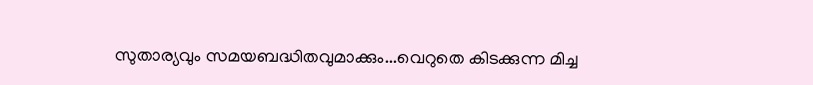സുതാര്യവും സമയബദ്ധിതവുമാക്കും...വെറുതെ കിടക്കുന്ന മിച്ച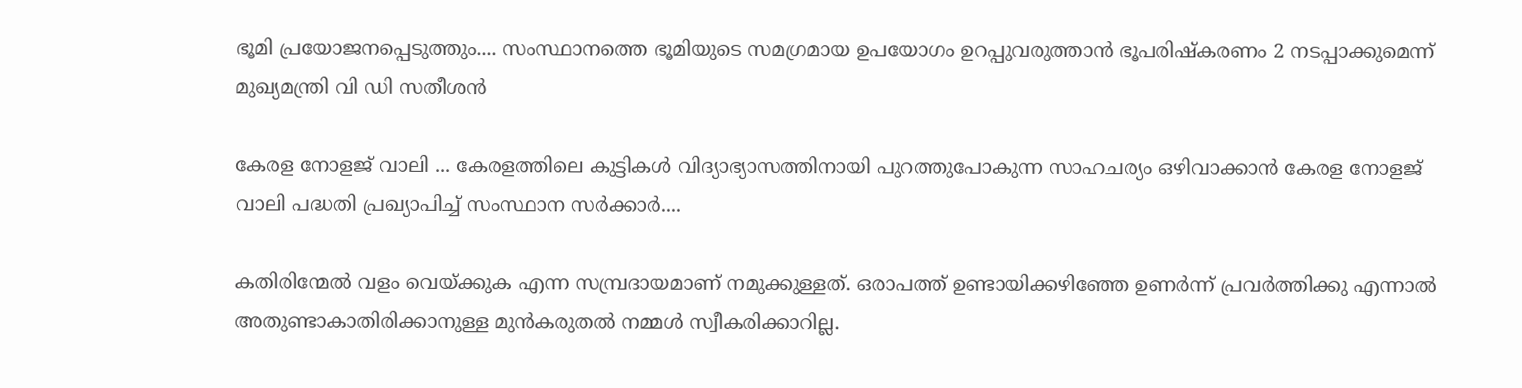ഭൂമി പ്രയോജനപ്പെടുത്തും.... സംസ്ഥാനത്തെ ഭൂമിയുടെ സമഗ്രമായ ഉപയോഗം ഉറപ്പുവരുത്താൻ ഭൂപരിഷ്‌കരണം 2 നടപ്പാക്കുമെന്ന് മുഖ്യമന്ത്രി വി ഡി സതീശൻ

കേരള നോളജ് വാലി ... കേരളത്തിലെ കുട്ടികൾ വിദ്യാഭ്യാസത്തിനായി പുറത്തുപോകുന്ന സാഹചര്യം ഒഴിവാക്കാൻ കേരള നോളജ് വാലി പദ്ധതി പ്രഖ്യാപിച്ച് സംസ്ഥാന സർക്കാർ....

കതിരിന്മേല്‍ വളം വെയ്ക്കുക എന്ന സമ്പ്രദായമാണ് നമുക്കുള്ളത്. ഒരാപത്ത് ഉണ്ടായിക്കഴിഞ്ഞേ ഉണര്‍ന്ന് പ്രവര്‍ത്തിക്കു എന്നാല്‍ അതുണ്ടാകാതിരിക്കാനുള്ള മുന്‍കരുതല്‍ നമ്മള്‍ സ്വീകരിക്കാറില്ല.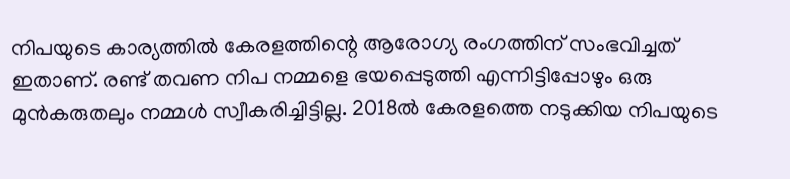നിപയുടെ കാര്യത്തില്‍ കേരളത്തിന്റെ ആരോഗ്യ രംഗത്തിന് സംഭവിച്ചത് ഇതാണ്. രണ്ട് തവണ നിപ നമ്മളെ ഭയപ്പെടുത്തി എന്നിട്ടിപ്പോഴും ഒരു മുന്‍കരുതലും നമ്മള്‍ സ്വീകരിച്ചിട്ടില്ല. 2018ല്‍ കേരളത്തെ നടുക്കിയ നിപയുടെ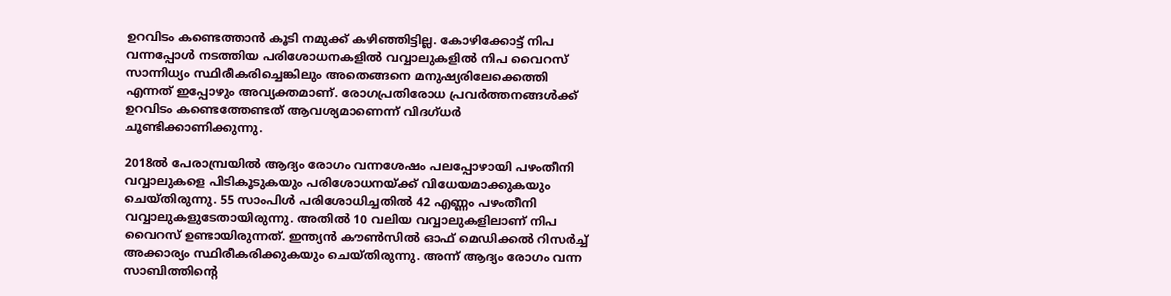ഉറവിടം കണ്ടെത്താന്‍ കൂടി നമുക്ക് കഴിഞ്ഞിട്ടില്ല. കോഴിക്കോട്ട് നിപ വന്നപ്പോള്‍ നടത്തിയ പരിശോധനകളില്‍ വവ്വാലുകളില്‍ നിപ വൈറസ് സാന്നിധ്യം സ്ഥിരീകരിച്ചെങ്കിലും അതെങ്ങനെ മനുഷ്യരിലേക്കെത്തി എന്നത് ഇപ്പോഴും അവ്യക്തമാണ്. രോഗപ്രതിരോധ പ്രവര്‍ത്തനങ്ങള്‍ക്ക് ഉറവിടം കണ്ടെത്തേണ്ടത് ആവശ്യമാണെന്ന് വിദഗ്ധര്‍ ചൂണ്ടിക്കാണിക്കുന്നു.

2018ല്‍ പേരാമ്പ്രയില്‍ ആദ്യം രോഗം വന്നശേഷം പലപ്പോഴായി പഴംതീനി വവ്വാലുകളെ പിടികൂടുകയും പരിശോധനയ്ക്ക് വിധേയമാക്കുകയും ചെയ്തിരുന്നു. 55 സാംപിള്‍ പരിശോധിച്ചതില്‍ 42 എണ്ണം പഴംതീനി വവ്വാലുകളുടേതായിരുന്നു. അതില്‍ 10 വലിയ വവ്വാലുകളിലാണ് നിപ വൈറസ് ഉണ്ടായിരുന്നത്. ഇന്ത്യന്‍ കൗണ്‍സില്‍ ഓഫ് മെഡിക്കല്‍ റിസര്‍ച്ച് അക്കാര്യം സ്ഥിരീകരിക്കുകയും ചെയ്തിരുന്നു. അന്ന് ആദ്യം രോഗം വന്ന സാബിത്തിന്റെ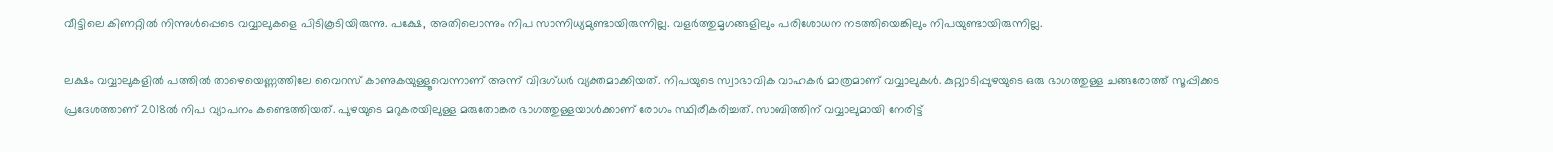വീട്ടിലെ കിണറ്റില്‍ നിന്നുള്‍പ്പെടെ വവ്വാലുകളെ പിടികൂടിയിരുന്നു. പക്ഷേ, അതിലൊന്നും നിപ സാന്നിധ്യമുണ്ടായിരുന്നില്ല. വളര്‍ത്തുമൃഗങ്ങളിലും പരിശോധന നടത്തിയെങ്കിലും നിപയുണ്ടായിരുന്നില്ല.

ലക്ഷം വവ്വാലുകളില്‍ പത്തില്‍ താഴെയെണ്ണത്തിലേ വൈറസ് കാണുകയുള്ളൂവെന്നാണ് അന്ന് വിദഗ്ധര്‍ വ്യക്തമാക്കിയത്. നിപയുടെ സ്വാഭാവിക വാഹകര്‍ മാത്രമാണ് വവ്വാലുകള്‍. കുറ്റ്യാടിപ്പുഴയുടെ ഒരു ഭാഗത്തുള്ള ചങ്ങരോത്ത് സൂപ്പിക്കട പ്രദേശത്താണ് 2018ല്‍ നിപ വ്യാപനം കണ്ടെത്തിയത്. പുഴയുടെ മറുകരയിലുള്ള മരുതോങ്കര ഭാഗത്തുള്ളയാള്‍ക്കാണ് രോഗം സ്ഥിരീകരിച്ചത്. സാബിത്തിന് വവ്വാലുമായി നേരിട്ട്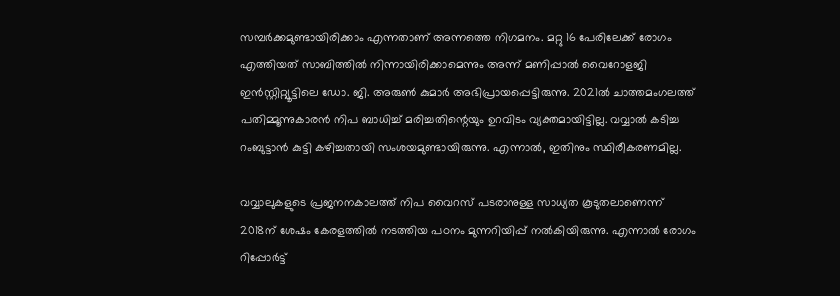സമ്പര്‍ക്കമുണ്ടായിരിക്കാം എന്നതാണ് അന്നത്തെ നിഗമനം. മറ്റു 16 പേരിലേക്ക് രോഗം എത്തിയത് സാബിത്തില്‍ നിന്നായിരിക്കാമെന്നും അന്ന് മണിപ്പാല്‍ വൈറോളജി ഇന്‍സ്റ്റിറ്റ്യൂട്ടിലെ ഡോ. ജി. അരുണ്‍ കുമാര്‍ അഭിപ്രായപ്പെട്ടിരുന്നു. 2021ല്‍ ചാത്തമംഗലത്ത് പതിമ്മൂന്നുകാരന്‍ നിപ ബാധിച്ച് മരിച്ചതിന്റെയും ഉറവിടം വ്യക്തമായിട്ടില്ല. വവ്വാല്‍ കടിച്ച റംബുട്ടാന്‍ കുട്ടി കഴിച്ചതായി സംശയമുണ്ടായിരുന്നു. എന്നാല്‍, ഇതിനും സ്ഥിരീകരണമില്ല.

വവ്വാലുകളുടെ പ്രജനനകാലത്ത് നിപ വൈറസ് പടരാനുള്ള സാധ്യത കൂടുതലാണെന്ന് 2018ന് ശേഷം കേരളത്തില്‍ നടത്തിയ പഠനം മുന്നറിയിപ്പ് നല്‍കിയിരുന്നു. എന്നാല്‍ രോഗം റിപ്പോര്‍ട്ട്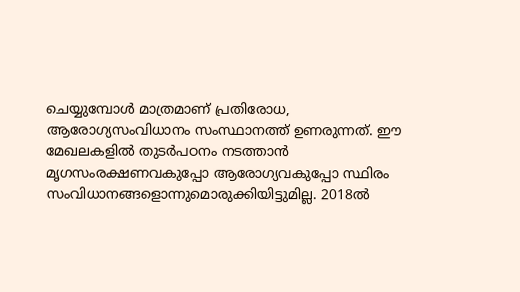ചെയ്യുമ്പോള്‍ മാത്രമാണ് പ്രതിരോധ, ആരോഗ്യസംവിധാനം സംസ്ഥാനത്ത് ഉണരുന്നത്. ഈ മേഖലകളില്‍ തുടര്‍പഠനം നടത്താന്‍ മൃഗസംരക്ഷണവകുപ്പോ ആരോഗ്യവകുപ്പോ സ്ഥിരം സംവിധാനങ്ങളൊന്നുമൊരുക്കിയിട്ടുമില്ല. 2018ല്‍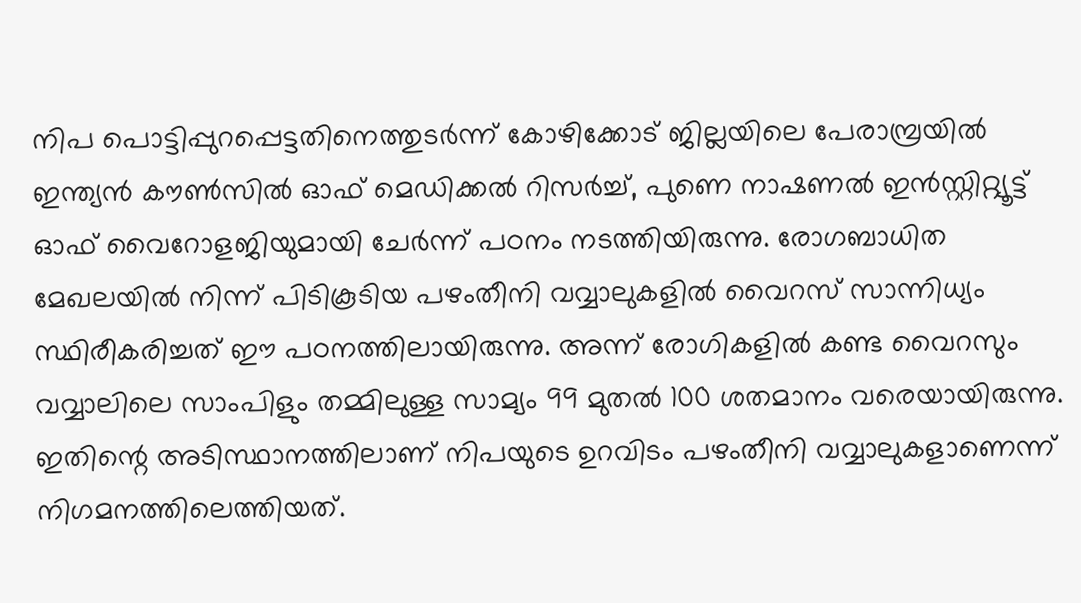നിപ പൊട്ടിപ്പുറപ്പെട്ടതിനെത്തുടര്‍ന്ന് കോഴിക്കോട് ജില്ലയിലെ പേരാമ്പ്രയില്‍ ഇന്ത്യന്‍ കൗണ്‍സില്‍ ഓഫ് മെഡിക്കല്‍ റിസര്‍ച്ച്, പുണെ നാഷണല്‍ ഇന്‍സ്റ്റിറ്റ്യൂട്ട് ഓഫ് വൈറോളജിയുമായി ചേര്‍ന്ന് പഠനം നടത്തിയിരുന്നു. രോഗബാധിത മേഖലയില്‍ നിന്ന് പിടികൂടിയ പഴംതീനി വവ്വാലുകളില്‍ വൈറസ് സാന്നിധ്യം സ്ഥിരീകരിച്ചത് ഈ പഠനത്തിലായിരുന്നു. അന്ന് രോഗികളില്‍ കണ്ട വൈറസും വവ്വാലിലെ സാംപിളും തമ്മിലുള്ള സാമ്യം 99 മുതല്‍ 100 ശതമാനം വരെയായിരുന്നു. ഇതിന്റെ അടിസ്ഥാനത്തിലാണ് നിപയുടെ ഉറവിടം പഴംതീനി വവ്വാലുകളാണെന്ന് നിഗമനത്തിലെത്തിയത്.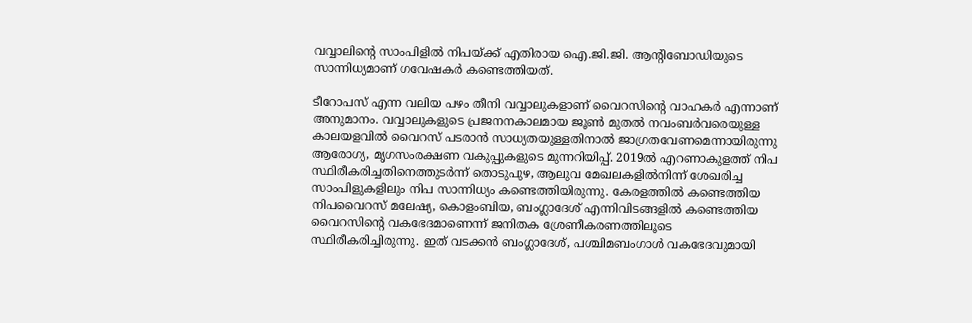വവ്വാലിന്റെ സാംപിളില്‍ നിപയ്ക്ക് എതിരായ ഐ.ജി.ജി. ആന്റിബോഡിയുടെ സാന്നിധ്യമാണ് ഗവേഷകര്‍ കണ്ടെത്തിയത്.

ടീറോപസ് എന്ന വലിയ പഴം തീനി വവ്വാലുകളാണ് വൈറസിന്റെ വാഹകര്‍ എന്നാണ് അനുമാനം. വവ്വാലുകളുടെ പ്രജനനകാലമായ ജൂണ്‍ മുതല്‍ നവംബര്‍വരെയുള്ള കാലയളവില്‍ വൈറസ് പടരാന്‍ സാധ്യതയുള്ളതിനാല്‍ ജാഗ്രതവേണമെന്നായിരുന്നു ആരോഗ്യ, മൃഗസംരക്ഷണ വകുപ്പുകളുടെ മുന്നറിയിപ്പ്. 2019ല്‍ എറണാകുളത്ത് നിപ സ്ഥിരീകരിച്ചതിനെത്തുടര്‍ന്ന് തൊടുപുഴ, ആലുവ മേഖലകളില്‍നിന്ന് ശേഖരിച്ച സാംപിളുകളിലും നിപ സാന്നിധ്യം കണ്ടെത്തിയിരുന്നു. കേരളത്തില്‍ കണ്ടെത്തിയ നിപവൈറസ് മലേഷ്യ, കൊളംബിയ, ബംഗ്ലാദേശ് എന്നിവിടങ്ങളില്‍ കണ്ടെത്തിയ വൈറസിന്റെ വകഭേദമാണെന്ന് ജനിതക ശ്രേണീകരണത്തിലൂടെ സ്ഥിരീകരിച്ചിരുന്നു. ഇത് വടക്കന്‍ ബംഗ്ലാദേശ്, പശ്ചിമബംഗാള്‍ വകഭേദവുമായി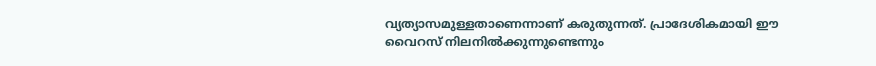വ്യത്യാസമുള്ളതാണെന്നാണ് കരുതുന്നത്. പ്രാദേശികമായി ഈ വൈറസ് നിലനില്‍ക്കുന്നുണ്ടെന്നും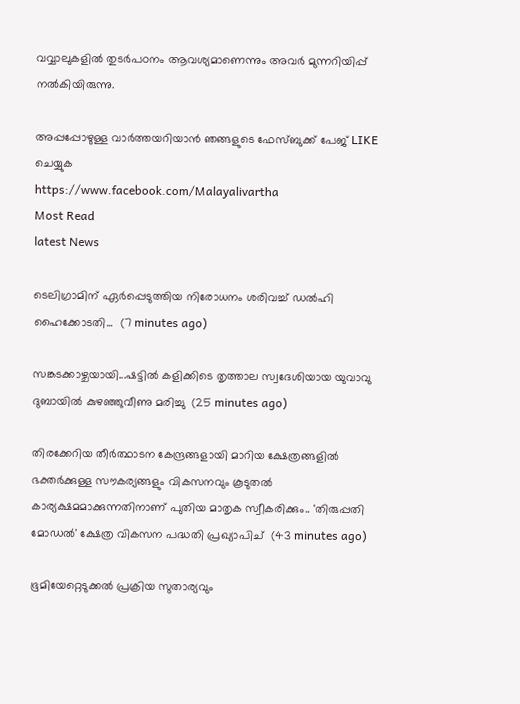വവ്വാലുകളില്‍ തുടര്‍പഠനം ആവശ്യമാണെന്നും അവര്‍ മുന്നറിയിപ്പ് നല്‍കിയിരുന്നു.

അപ്പപ്പോഴുള്ള വാര്‍ത്തയറിയാന്‍ ഞങ്ങളുടെ ഫേസ്‌ബുക്ക്‌ പേജ് LIKE ചെയ്യുക
https://www.facebook.com/Malayalivartha
Most Read
latest News

ടെലിഗ്രാമിന് ഏർപ്പെടുത്തിയ നിരോധനം ശരിവച്ച് ഡൽഹി ഹൈക്കോടതി...  (7 minutes ago)

സങ്കടക്കാഴ്ചയായി...ഷട്ടിൽ കളിക്കിടെ തൃത്താല സ്വദേശിയായ യുവാവു ദുബായിൽ കുഴഞ്ഞുവീണു മരിച്ചു  (25 minutes ago)

തിരക്കേറിയ തീർത്ഥാടന കേന്ദ്രങ്ങളായി മാറിയ ക്ഷേത്രങ്ങളിൽ ഭക്തർക്കുള്ള സൗകര്യങ്ങളും വികസനവും കൂടുതൽ കാര്യക്ഷമമാക്കുന്നതിനാണ് പുതിയ മാതൃക സ്വീകരിക്കും.. 'തിരുപ്പതി മോഡൽ' ക്ഷേത്ര വികസന പദ്ധതി പ്രഖ്യാപിച്  (43 minutes ago)

ഭൂമിയേറ്റെടുക്കൽ പ്രക്രിയ സുതാര്യവും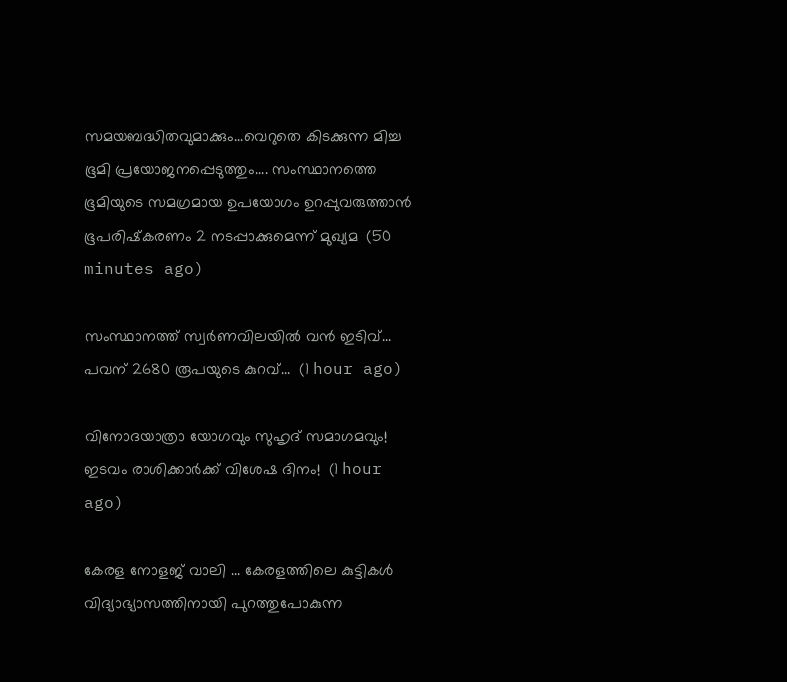സമയബദ്ധിതവുമാക്കും...വെറുതെ കിടക്കുന്ന മിച്ച ഭൂമി പ്രയോജനപ്പെടുത്തും.... സംസ്ഥാനത്തെ ഭൂമിയുടെ സമഗ്രമായ ഉപയോഗം ഉറപ്പുവരുത്താൻ ഭൂപരിഷ്‌കരണം 2 നടപ്പാക്കുമെന്ന് മുഖ്യമ  (50 minutes ago)

സംസ്ഥാനത്ത് സ്വര്‍ണവിലയില്‍ വന്‍ ഇടിവ്... പവന് 2680 രൂപയുടെ കുറവ്...  (1 hour ago)

വിനോദയാത്രാ യോഗവും സുഹൃദ് സമാഗമവും! ഇടവം രാശിക്കാർക്ക് വിശേഷ ദിനം!  (1 hour ago)

കേരള നോളജ് വാലി ... കേരളത്തിലെ കുട്ടികൾ വിദ്യാഭ്യാസത്തിനായി പുറത്തുപോകുന്ന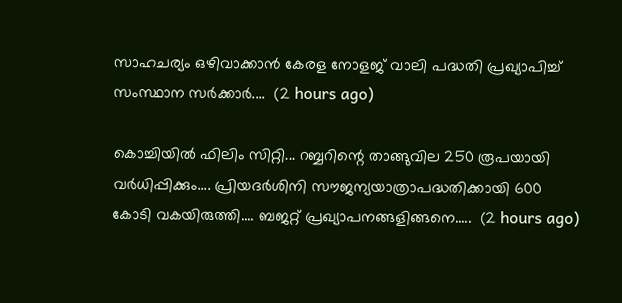സാഹചര്യം ഒഴിവാക്കാൻ കേരള നോളജ് വാലി പദ്ധതി പ്രഖ്യാപിച്ച് സംസ്ഥാന സർക്കാർ....  (2 hours ago)

കൊച്ചിയില്‍ ഫിലിം സിറ്റി... റബ്ബറിന്റെ താങ്ങുവില 250 രൂപയായി വർധിപ്പിക്കും.... പ്രിയദർശിനി സൗജന്യയാത്രാപദ്ധതിക്കായി 600 കോടി വകയിരുത്തി.... ബജറ്റ് പ്രഖ്യാപനങ്ങളിങ്ങനെ.....  (2 hours ago)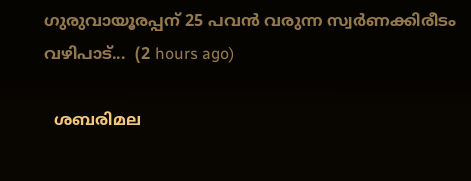ഗുരുവായൂരപ്പന് 25 പവൻ വരുന്ന സ്വർണക്കിരീടം വഴിപാട്...  (2 hours ago)

  ശബരിമല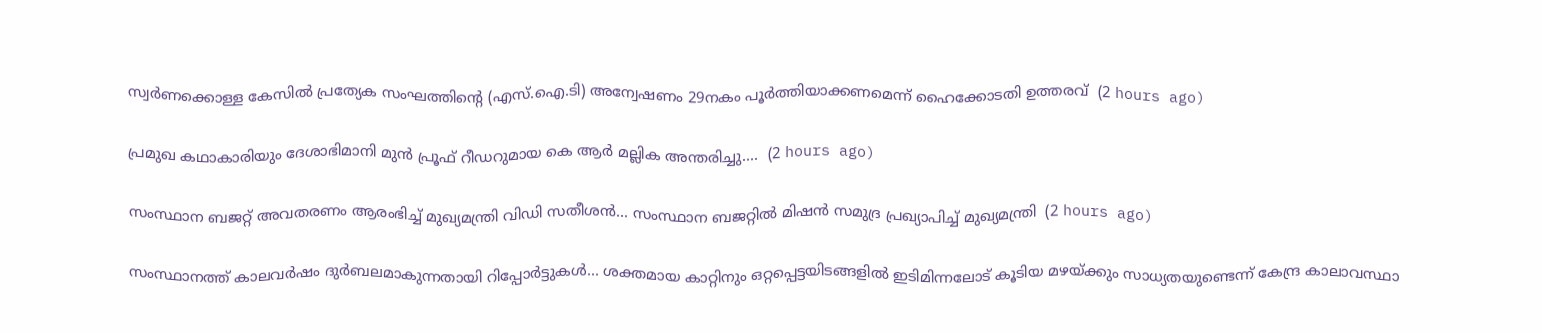സ്വർണക്കൊള്ള കേസിൽ പ്രത്യേക സംഘത്തിന്റെ (എസ്.ഐ.ടി) അന്വേഷണം 29നകം പൂർത്തിയാക്കണമെന്ന് ഹൈക്കോടതി ഉത്തരവ്  (2 hours ago)

പ്രമുഖ കഥാകാരിയും ദേശാഭിമാനി മുൻ പ്രൂഫ് റീഡറുമായ കെ ആർ മല്ലിക അന്തരിച്ചു....  (2 hours ago)

സംസ്ഥാന ബജറ്റ് അവതരണം ആരംഭിച്ച് മുഖ്യമന്ത്രി വിഡി സതീശൻ... സംസ്ഥാന ബജറ്റിൽ മിഷൻ സമുദ്ര പ്രഖ്യാപിച്ച് മുഖ്യമന്ത്രി  (2 hours ago)

സംസ്ഥാനത്ത് കാലവർഷം ദുർബലമാകുന്നതായി റിപ്പോർട്ടുകൾ... ശക്തമായ കാറ്റിനും ഒറ്റപ്പെട്ടയിടങ്ങളിൽ ഇടിമിന്നലോട് കൂടിയ മഴയ്ക്കും സാധ്യതയുണ്ടെന്ന് കേന്ദ്ര കാലാവസ്ഥാ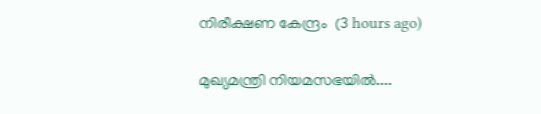നിരീക്ഷണ കേന്ദ്രം  (3 hours ago)

മുഖ്യമന്ത്രി നിയമസഭയിൽ....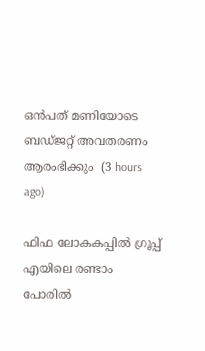ഒൻപത് മണിയോടെ ബഡ്‌ജറ്റ് അവതരണം ആരംഭിക്കും  (3 hours ago)

ഫിഫ ലോകകപ്പിൽ ഗ്രൂപ്പ് എയിലെ രണ്ടാം പോരിൽ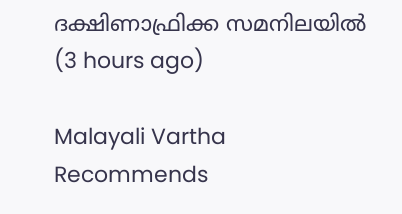ദക്ഷിണാഫ്രിക്ക സമനിലയിൽ  (3 hours ago)

Malayali Vartha Recommends